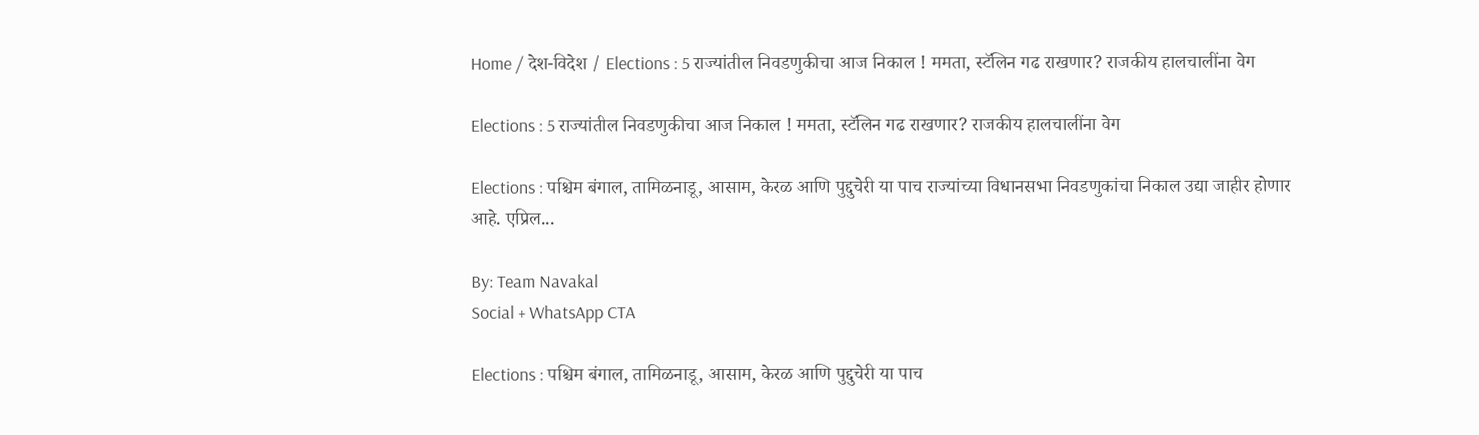Home / देश-विदेश / Elections : 5 राज्यांतील निवडणुकीचा आज निकाल ! ममता, स्टॅलिन गढ राखणार? राजकीय हालचालींना वेग

Elections : 5 राज्यांतील निवडणुकीचा आज निकाल ! ममता, स्टॅलिन गढ राखणार? राजकीय हालचालींना वेग

Elections : पश्चिम बंगाल, तामिळनाडू, आसाम, केरळ आणि पुद्दुचेरी या पाच राज्यांच्या विधानसभा निवडणुकांचा निकाल उद्या जाहीर होणार आहे. एप्रिल...

By: Team Navakal
Social + WhatsApp CTA

Elections : पश्चिम बंगाल, तामिळनाडू, आसाम, केरळ आणि पुद्दुचेरी या पाच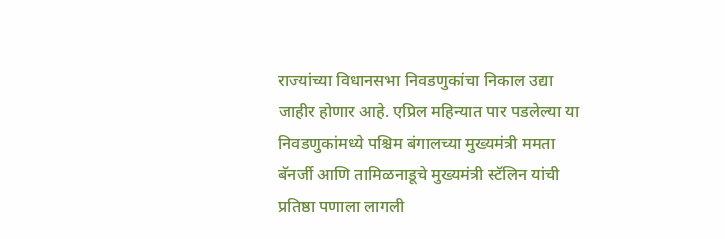राज्यांच्या विधानसभा निवडणुकांचा निकाल उद्या जाहीर होणार आहे. एप्रिल महिन्यात पार पडलेल्या या निवडणुकांमध्ये पश्चिम बंगालच्या मुख्यमंत्री ममता बॅनर्जी आणि तामिळनाडूचे मुख्यमंत्री स्टॅलिन यांची प्रतिष्ठा पणाला लागली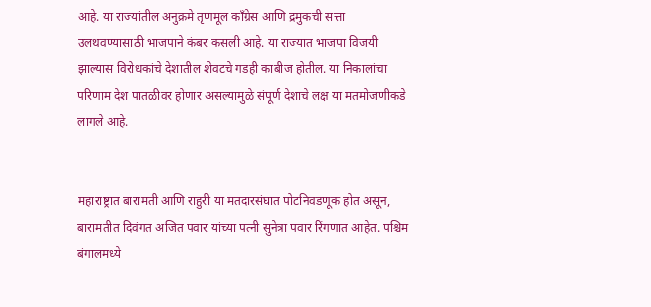आहे. या राज्यांतील अनुक्रमे तृणमूल काँग्रेस आणि द्रमुकची सत्ता उलथवण्यासाठी भाजपाने कंबर कसली आहे. या राज्यात भाजपा विजयी झाल्यास विरोधकांचे देशातील शेवटचे गडही काबीज होतील. या निकालांचा परिणाम देश पातळीवर होणार असल्यामुळे संपूर्ण देशाचे लक्ष या मतमोजणीकडे लागले आहे.


महाराष्ट्रात बारामती आणि राहुरी या मतदारसंघात पोटनिवडणूक होत असून, बारामतीत दिवंगत अजित पवार यांच्या पत्नी सुनेत्रा पवार रिंगणात आहेत. पश्चिम बंगालमध्ये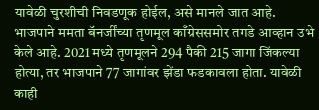यावेळी चुरशीची निवडणूक होईल, असे मानले जात आहे. भाजपाने ममता बॅनर्जींच्या तृणमूल काँग्रेससमोर तगडे आव्हान उभे केले आहे. 2021 मध्ये तृणमूलने 294 पैकी 215 जागा जिंकल्या होत्या, तर भाजपाने 77 जागांवर झेंडा फडकावला होता. यावेळी काही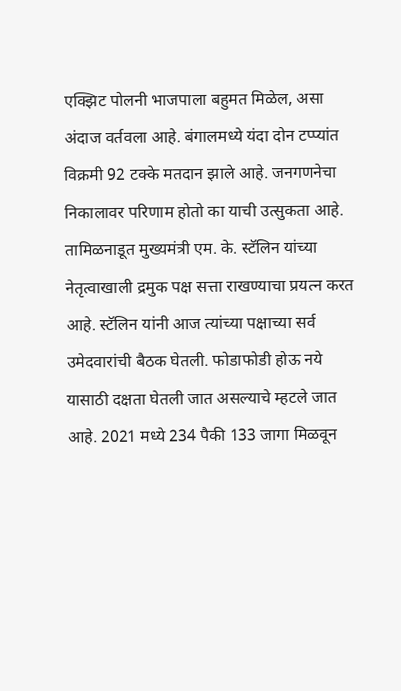एक्झिट पोलनी भाजपाला बहुमत मिळेल, असा अंदाज वर्तवला आहे. बंगालमध्ये यंदा दोन टप्प्यांत विक्रमी 92 टक्के मतदान झाले आहे. जनगणनेचा  निकालावर परिणाम होतो का याची उत्सुकता आहे.  तामिळनाडूत मुख्यमंत्री एम. के. स्टॅलिन यांच्या नेतृत्वाखाली द्रमुक पक्ष सत्ता राखण्याचा प्रयत्न करत आहे. स्टॅलिन यांनी आज त्यांच्या पक्षाच्या सर्व उमेदवारांची बैठक घेतली. फोडाफोडी होऊ नये यासाठी दक्षता घेतली जात असल्याचे म्हटले जात आहे. 2021 मध्ये 234 पैकी 133 जागा मिळवून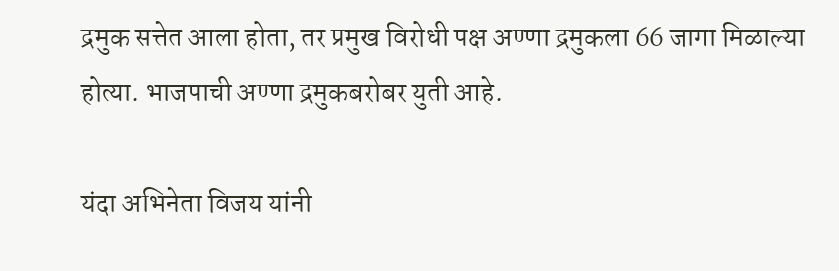द्रमुक सत्तेत आला होता, तर प्रमुख विरोधी पक्ष अण्णा द्रमुकला 66 जागा मिळाल्या होत्या. भाजपाची अण्णा द्रमुकबरोबर युती आहे.

यंदा अभिनेता विजय यांनी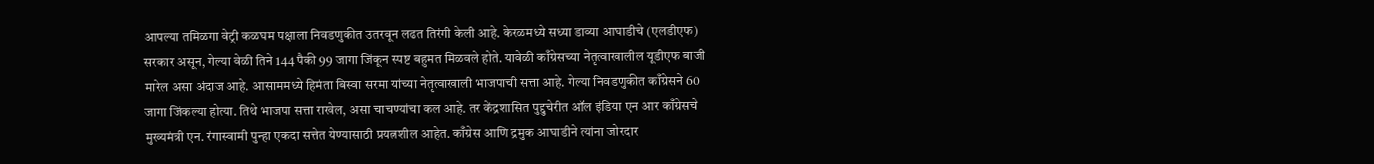आपल्या तमिळगा वेट्री कळघम पक्षाला निवडणुकीत उतरवून लढत तिरंगी केली आहे. केरळमध्ये सध्या डाव्या आघाडीचे (एलडीएफ) सरकार असून, गेल्या वेळी तिने 144 पैकी 99 जागा जिंकून स्पष्ट बहुमत मिळवले होते. यावेळी काँग्रेसच्या नेतृत्वाखालील यूडीएफ बाजी मारेल असा अंदाज आहे. आसाममध्ये हिमंता बिस्वा सरमा यांच्या नेतृत्वाखाली भाजपाची सत्ता आहे. गेल्या निवडणुकीत काँग्रेसने 60 जागा जिंकल्या होत्या. तिथे भाजपा सत्ता राखेल, असा चाचण्यांचा कल आहे. तर केंद्रशासित पुद्दुचेरीत ऑल इंडिया एन आर काँग्रेसचे मुख्यमंत्री एन. रंगास्वामी पुन्हा एकदा सत्तेत येण्यासाठी प्रयत्नशील आहेत. काँग्रेस आणि द्रमुक आघाडीने त्यांना जोरदार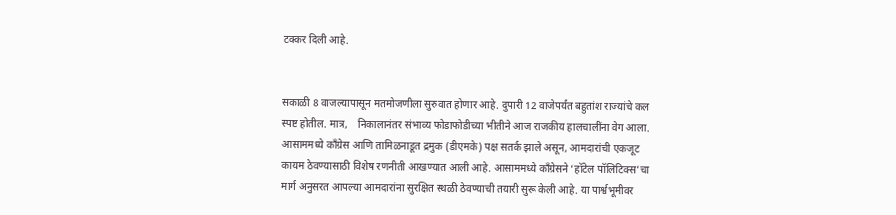टक्कर दिली आहे.


सकाळी 8 वाजल्यापासून मतमोजणीला सुरुवात होणार आहे. दुपारी 12 वाजेपर्यंत बहुतांश राज्यांचे कल स्पष्ट होतील. मात्र,    निकालानंतर संभाव्य फोडाफोडीच्या भीतीने आज राजकीय हालचालींना वेग आला. आसाममध्ये काँग्रेस आणि तामिळनाडूत द्रमुक (डीएमके) पक्ष सतर्क झाले असून, आमदारांची एकजूट कायम ठेवण्यासाठी विशेष रणनीती आखण्यात आली आहे. आसाममध्ये काँग्रेसने ‘हॉटेल पॉलिटिक्स’चा मार्ग अनुसरत आपल्या आमदारांना सुरक्षित स्थळी ठेवण्याची तयारी सुरू केली आहे. या पार्श्वभूमीवर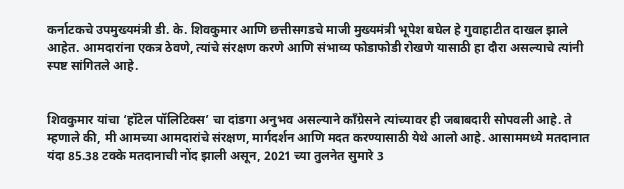कर्नाटकचे उपमुख्यमंत्री डी. के. शिवकुमार आणि छत्तीसगडचे माजी मुख्यमंत्री भूपेश बघेल हे गुवाहाटीत दाखल झाले आहेत. आमदारांना एकत्र ठेवणे, त्यांचे संरक्षण करणे आणि संभाव्य फोडाफोडी रोखणे यासाठी हा दौरा असल्याचे त्यांनी स्पष्ट सांगितले आहे.


शिवकुमार यांचा ‘हॉटेल पॉलिटिक्स’ चा दांडगा अनुभव असल्याने काँग्रेसने त्यांच्यावर ही जबाबदारी सोपवली आहे. ते म्हणाले की, मी आमच्या आमदारांचे संरक्षण, मार्गदर्शन आणि मदत करण्यासाठी येथे आलो आहे. आसाममध्ये मतदानात यंदा 85.38 टक्के मतदानाची नोंद झाली असून, 2021 च्या तुलनेत सुमारे 3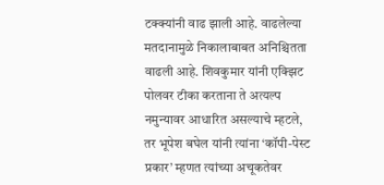टक्क्यांनी वाढ झाली आहे. वाढलेल्या मतदानामुळे निकालाबाबत अनिश्चितता वाढली आहे. शिवकुमार यांनी एक्झिट पोलवर टीका करताना ते अत्यल्प नमुन्यावर आधारित असल्याचे म्हटले, तर भूपेश बघेल यांनी त्यांना ‘कॉपी-पेस्ट प्रकार’ म्हणत त्यांच्या अचूकतेवर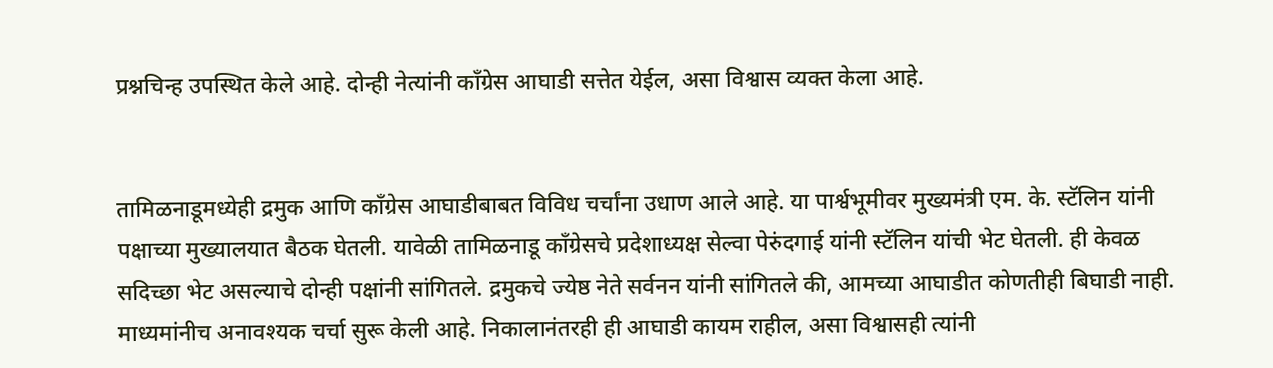प्रश्नचिन्ह उपस्थित केले आहे. दोन्ही नेत्यांनी काँग्रेस आघाडी सत्तेत येईल, असा विश्वास व्यक्त केला आहे.


तामिळनाडूमध्येही द्रमुक आणि काँग्रेस आघाडीबाबत विविध चर्चांना उधाण आले आहे. या पार्श्वभूमीवर मुख्यमंत्री एम. के. स्टॅलिन यांनी पक्षाच्या मुख्यालयात बैठक घेतली. यावेळी तामिळनाडू काँग्रेसचे प्रदेशाध्यक्ष सेल्वा पेरुंदगाई यांनी स्टॅलिन यांची भेट घेतली. ही केवळ सदिच्छा भेट असल्याचे दोन्ही पक्षांनी सांगितले. द्रमुकचे ज्येष्ठ नेते सर्वनन यांनी सांगितले की, आमच्या आघाडीत कोणतीही बिघाडी नाही. माध्यमांनीच अनावश्यक चर्चा सुरू केली आहे. निकालानंतरही ही आघाडी कायम राहील, असा विश्वासही त्यांनी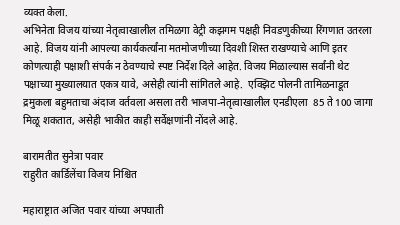व्यक्त केला.
अभिनेता विजय यांच्या नेतृत्वाखालील तमिळगा वेट्री कझगम पक्षही निवडणुकीच्या रिंगणात उतरला आहे. विजय यांनी आपल्या कार्यकर्त्यांना मतमोजणीच्या दिवशी शिस्त राखण्याचे आणि इतर कोणत्याही पक्षाशी संपर्क न ठेवण्याचे स्पष्ट निर्देश दिले आहेत. विजय मिळाल्यास सर्वांनी थेट पक्षाच्या मुख्यालयात एकत्र यावे, असेही त्यांनी सांगितले आहे.  एक्झिट पोलनी तामिळनाडूत द्रमुकला बहुमताचा अंदाज वर्तवला असला तरी भाजपा-नेतृत्वाखालील एनडीएला  85 ते 100 जागा मिळू शकतात, असेही भाकीत काही सर्वेक्षणांनी नोंदले आहे.

बारामतीत सुनेत्रा पवार
राहुरीत कार्डिलेंचा विजय निश्चित

महाराष्ट्रात अजित पवार यांच्या अपघाती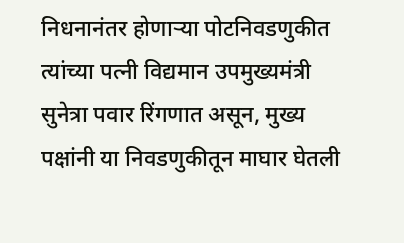निधनानंतर होणार्‍या पोटनिवडणुकीत त्यांच्या पत्नी विद्यमान उपमुख्यमंत्री सुनेत्रा पवार रिंगणात असून, मुख्य पक्षांनी या निवडणुकीतून माघार घेतली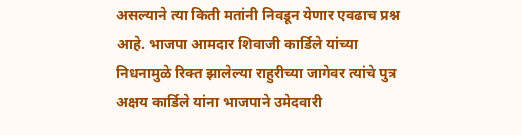असल्याने त्या किती मतांनी निवडून येणार एवढाच प्रश्न आहे. भाजपा आमदार शिवाजी कार्डिले यांच्या निधनामुळे रिक्त झालेल्या राहुरीच्या जागेवर त्यांचे पुत्र अक्षय कार्डिले यांना भाजपाने उमेदवारी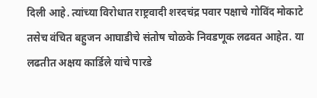दिली आहे. त्यांच्या विरोधात राष्ट्रवादी शरदचंद्र पवार पक्षाचे गोविंद मोकाटे तसेच वंचित बहुजन आघाडीचे संतोष चोळके निवडणूक लढवत आहेत. या लढतीत अक्षय कार्डिले यांचे पारडे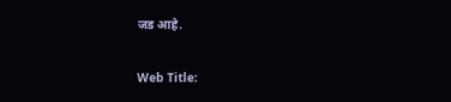जड आहे.

Web Title: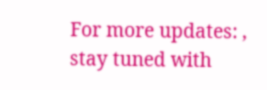For more updates: , stay tuned with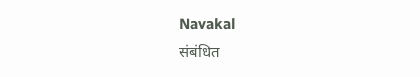Navakal
संबंधित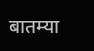बातम्या